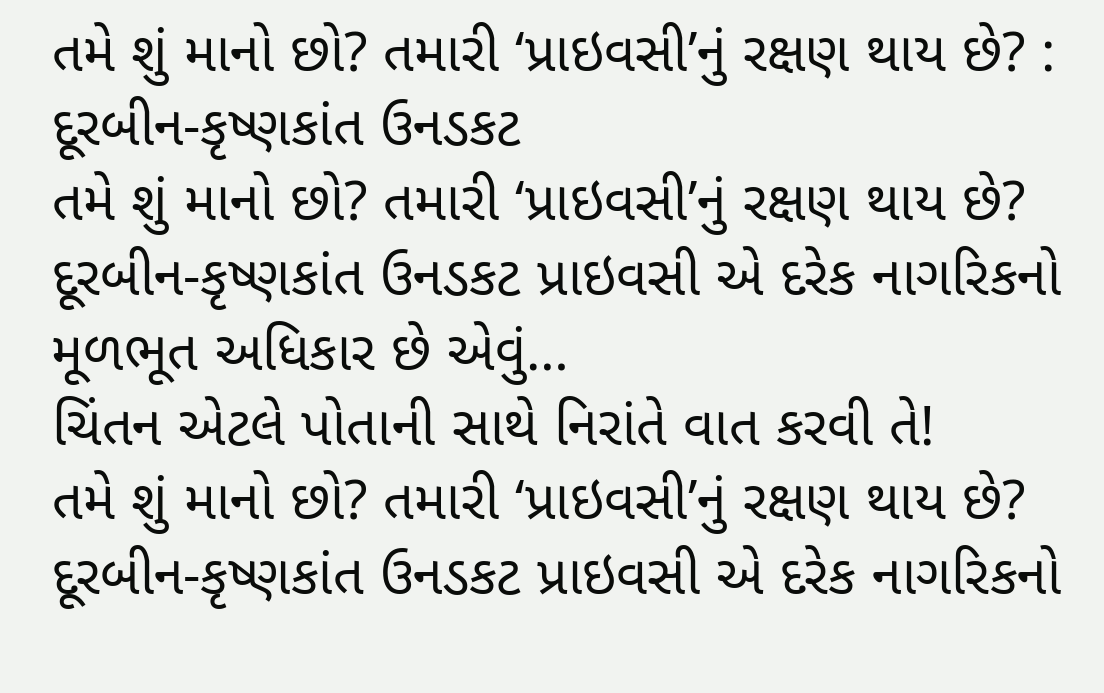તમે શું માનો છો? તમારી ‘પ્રાઇવસી’નું રક્ષણ થાય છે? : દૂરબીન-કૃષ્ણકાંત ઉનડકટ
તમે શું માનો છો? તમારી ‘પ્રાઇવસી’નું રક્ષણ થાય છે? દૂરબીન-કૃષ્ણકાંત ઉનડકટ પ્રાઇવસી એ દરેક નાગરિકનો મૂળભૂત અધિકાર છે એવું…
ચિંતન એટલે પોતાની સાથે નિરાંતે વાત કરવી તે!
તમે શું માનો છો? તમારી ‘પ્રાઇવસી’નું રક્ષણ થાય છે? દૂરબીન-કૃષ્ણકાંત ઉનડકટ પ્રાઇવસી એ દરેક નાગરિકનો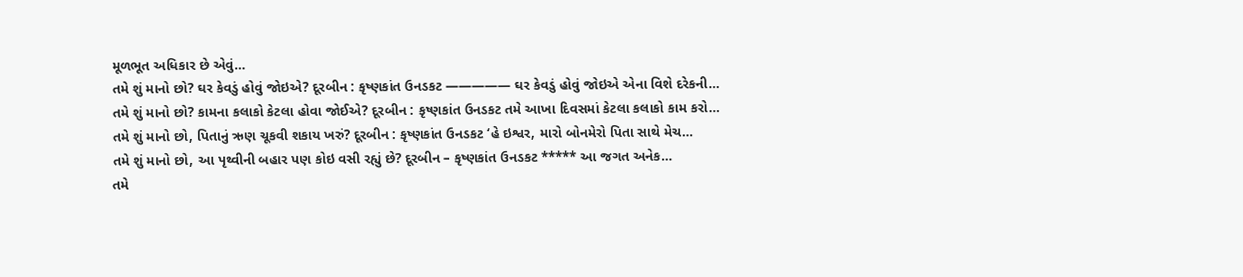મૂળભૂત અધિકાર છે એવું…
તમે શું માનો છો? ઘર કેવડું હોવું જોઇએ? દૂરબીન : કૃષ્ણકાંત ઉનડકટ ————— ઘર કેવડું હોવું જોઇએ એના વિશે દરેકની…
તમે શું માનો છો? કામના કલાકો કેટલા હોવા જોઈએ? દૂરબીન : કૃષ્ણકાંત ઉનડકટ તમે આખા દિવસમાં કેટલા કલાકો કામ કરો…
તમે શું માનો છો, પિતાનું ઋણ ચૂકવી શકાય ખરું? દૂરબીન : કૃષ્ણકાંત ઉનડકટ ‘હે ઇશ્વર, મારો બોનમેરો પિતા સાથે મેચ…
તમે શું માનો છો, આ પૃથ્વીની બહાર પણ કોઇ વસી રહ્યું છે? દૂરબીન – કૃષ્ણકાંત ઉનડકટ ***** આ જગત અનેક…
તમે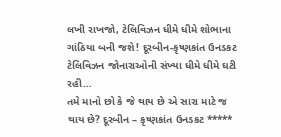લખી રાખજો, ટેલિવિઝન ધીમે ધીમે શોભાના ગાંઠિયા બની જશે! દૂરબીન-કૃષ્ણકાંત ઉનડકટ ટેલિવિઝન જોનારાઓની સંખ્યા ધીમે ધીમે ઘટી રહી…
તમે માનો છો કે જે થાય છે એ સારા માટે જ થાય છે? દૂરબીન – કૃષ્ણકાંત ઉનડકટ *****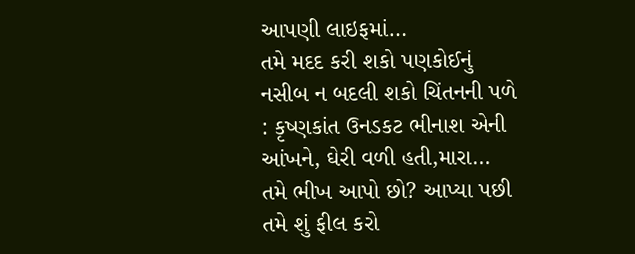આપણી લાઇફમાં…
તમે મદદ કરી શકો પણકોઈનું નસીબ ન બદલી શકો ચિંતનની પળે : કૃષ્ણકાંત ઉનડકટ ભીનાશ એની આંખને, ઘેરી વળી હતી,મારા…
તમે ભીખ આપો છો? આપ્યા પછી તમે શું ફીલ કરો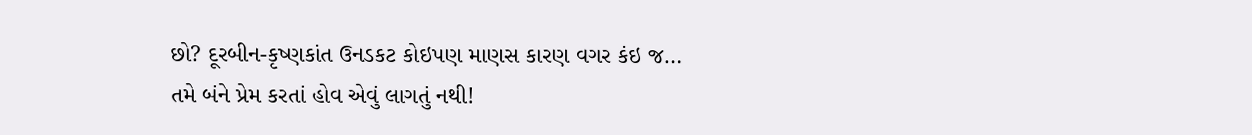છો? દૂરબીન-કૃષ્ણકાંત ઉનડકટ કોઇપણ માણસ કારણ વગર કંઇ જ…
તમે બંને પ્રેમ કરતાં હોવ એવું લાગતું નથી!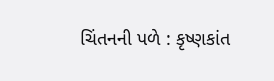ચિંતનની પળે : કૃષ્ણકાંત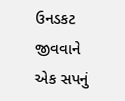ઉનડકટ જીવવાને એક સપનું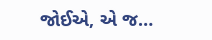જોઈએ, એ જ…